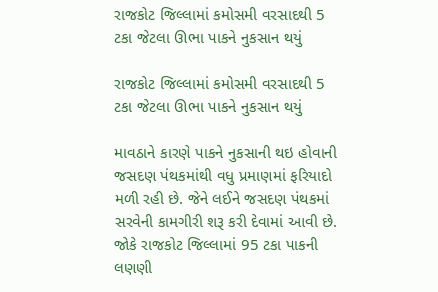રાજકોટ જિલ્લામાં કમોસમી વરસાદથી 5 ટકા જેટલા ઊભા પાકને નુકસાન થયું

રાજકોટ જિલ્લામાં કમોસમી વરસાદથી 5 ટકા જેટલા ઊભા પાકને નુકસાન થયું

માવઠાને કારણે પાકને નુકસાની થઇ હોવાની જસદણ પંથકમાંથી વધુ પ્રમાણમાં ફરિયાદો મળી રહી છે. જેને લઈને જસદણ પંથકમાં સરવેની કામગીરી શરૂ કરી દેવામાં આવી છે. જોકે રાજકોટ જિલ્લામાં 95 ટકા પાકની લણણી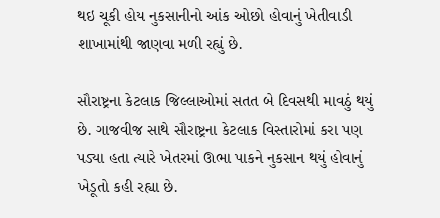થઇ ચૂકી હોય નુકસાનીનો આંક ઓછો હોવાનું ખેતીવાડી શાખામાંથી જાણવા મળી રહ્યું છે.

સૌરાષ્ટ્રના કેટલાક જિલ્લાઓમાં સતત બે દિવસથી માવઠું થયું છે. ગાજવીજ સાથે સૌરાષ્ટ્રના કેટલાક વિસ્તારોમાં કરા પણ પડ્યા હતા ત્યારે ખેતરમાં ઊભા પાકને નુકસાન થયું હોવાનું ખેડૂતો કહી રહ્યા છે.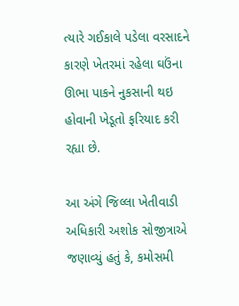ત્યારે ગઈકાલે પડેલા વરસાદને કારણે ખેતરમાં રહેલા ઘઉંના ઊભા પાકને નુકસાની થઇ હોવાની ખેડૂતો ફરિયાદ કરી રહ્યા છે.

આ અંગે જિલ્લા ખેતીવાડી અધિકારી અશોક સોજીત્રાએ જણાવ્યું હતું કે, કમોસમી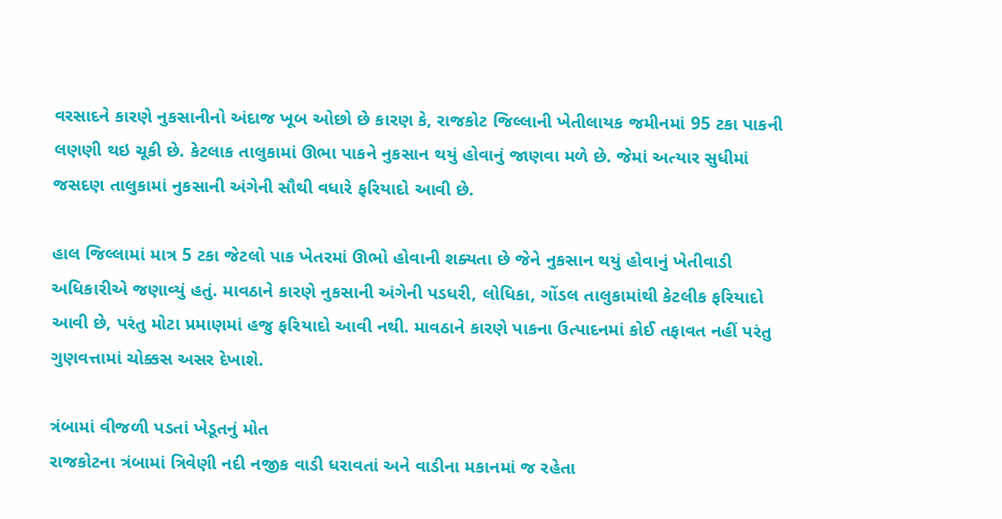વરસાદને કારણે નુકસાનીનો અંદાજ ખૂબ ઓછો છે કારણ કે, રાજકોટ જિલ્લાની ખેતીલાયક જમીનમાં 95 ટકા પાકની લણણી થઇ ચૂકી છે. કેટલાક તાલુકામાં ઊભા પાકને નુકસાન થયું હોવાનું જાણવા મળે છે. જેમાં અત્યાર સુધીમાં જસદણ તાલુકામાં નુકસાની અંગેની સૌથી વધારે ફરિયાદો આવી છે.

હાલ જિલ્લામાં માત્ર 5 ટકા જેટલો પાક ખેતરમાં ઊભો હોવાની શક્યતા છે જેને નુકસાન થયું હોવાનું ખેતીવાડી અધિકારીએ જણાવ્યું હતું. માવઠાને કારણે નુકસાની અંગેની પડધરી, લોધિકા, ગોંડલ તાલુકામાંથી કેટલીક ફરિયાદો આવી છે, પરંતુ મોટા પ્રમાણમાં હજુ ફરિયાદો આવી નથી. માવઠાને કારણે પાકના ઉત્પાદનમાં કોઈ તફાવત નહીં પરંતુ ગુણવત્તામાં ચોક્કસ અસર દેખાશે.

ત્રંબામાં વીજળી પડતાં ખેડૂતનું મોત
રાજકોટના ત્રંબામાં ત્રિવેણી નદી નજીક વાડી ધરાવતાં અને વાડીના મકાનમાં જ રહેતા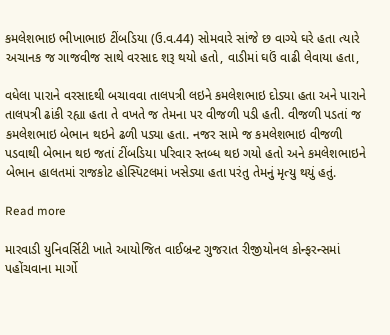કમલેશભાઇ ભીખાભાઇ ટીંબડિયા (ઉ.વ.44) સોમવારે સાંજે છ વાગ્યે ઘરે હતા ત્યારે અચાનક જ ગાજવીજ સાથે વરસાદ શરૂ થયો હતો, વાડીમાં ઘઉં વાઢી લેવાયા હતા,

વધેલા પારાને વરસાદથી બચાવવા તાલપત્રી લઇને કમલેશભાઇ દોડ્યા હતા અને પારાને તાલપત્રી ઢાંકી રહ્યા હતા તે વખતે જ તેમના પર વીજળી પડી હતી. વીજળી પડતાં જ કમલેશભાઇ બેભાન થઇને ઢળી પડ્યા હતા. નજર સામે જ કમલેશભાઇ વીજળી પડવાથી બેભાન થઇ જતાં ટીંબડિયા પરિવાર સ્તબ્ધ થઇ ગયો હતો અને કમલેશભાઇને બેભાન હાલતમાં રાજકોટ હોસ્પિટલમાં ખસેડ્યા હતા પરંતુ તેમનું મૃત્યુ થયું હતું.

Read more

મારવાડી યુનિવર્સિટી ખાતે આયોજિત વાઈબ્રન્ટ ગુજરાત રીજીયોનલ કોન્ફરન્સમાં પહોંચવાના માર્ગો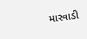મારવાડી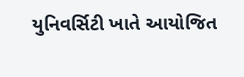યુનિવર્સિટી ખાતે આયોજિત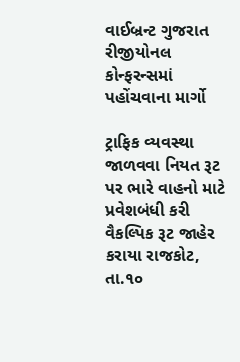વાઈબ્રન્ટ ગુજરાત રીજીયોનલ કોન્ફરન્સમાં પહોંચવાના માર્ગો

ટ્રાફિક વ્યવસ્થા જાળવવા નિયત રૂટ પર ભારે વાહનો માટે પ્રવેશબંધી કરી વૈકલ્પિક રૂટ જાહેર કરાયા રાજકોટ, તા.૧૦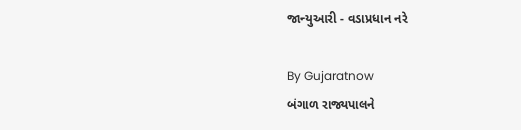જાન્યુઆરી - વડાપ્રધાન નરે

By Gujaratnow
બંગાળ રાજ્યપાલને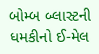બોમ્બ બ્લાસ્ટની ધમકીનો ઈ-મેલ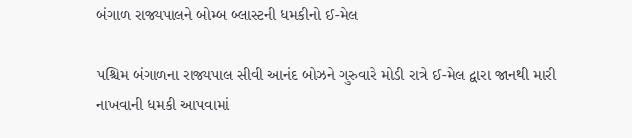બંગાળ રાજ્યપાલને બોમ્બ બ્લાસ્ટની ધમકીનો ઈ-મેલ

પશ્ચિમ બંગાળના રાજ્યપાલ સીવી આનંદ બોઝને ગુરુવારે મોડી રાત્રે ઈ-મેલ દ્વારા જાનથી મારી નાખવાની ધમકી આપવામાં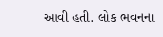આવી હતી. લોક ભવનના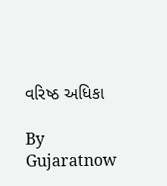વરિષ્ઠ અધિકા

By Gujaratnow